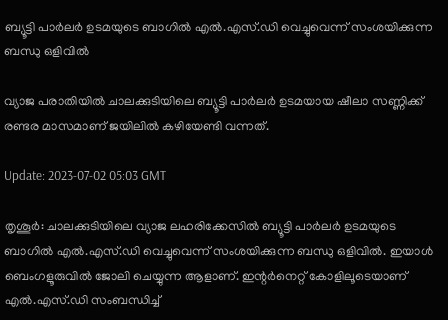ബ്യൂട്ടി പാർലർ ഉടമയുടെ ബാഗിൽ എൽ.എസ്.ഡി വെച്ചുവെന്ന് സംശയിക്കുന്ന ബന്ധു ഒളിവിൽ

വ്യാജ പരാതിയിൽ ചാലക്കുടിയിലെ ബ്യൂട്ടി പാർലർ ഉടമയായ ഷീലാ സണ്ണിക്ക് രണ്ടര മാസമാണ് ജയിലിൽ കഴിയേണ്ടി വന്നത്.

Update: 2023-07-02 05:03 GMT

തൃശൂർ: ചാലക്കുടിയിലെ വ്യാജ ലഹരിക്കേസിൽ ബ്യൂട്ടി പാർലർ ഉടമയുടെ ബാഗിൽ എൽ.എസ്.ഡി വെച്ചുവെന്ന് സംശയിക്കുന്ന ബന്ധു ഒളിവിൽ. ഇയാൾ ബെംഗളൂരുവിൽ ജോലി ചെയ്യുന്ന ആളാണ്. ഇന്റർനെറ്റ് കോളിലൂടെയാണ് എൽ.എസ്.ഡി സംബന്ധിച്ച്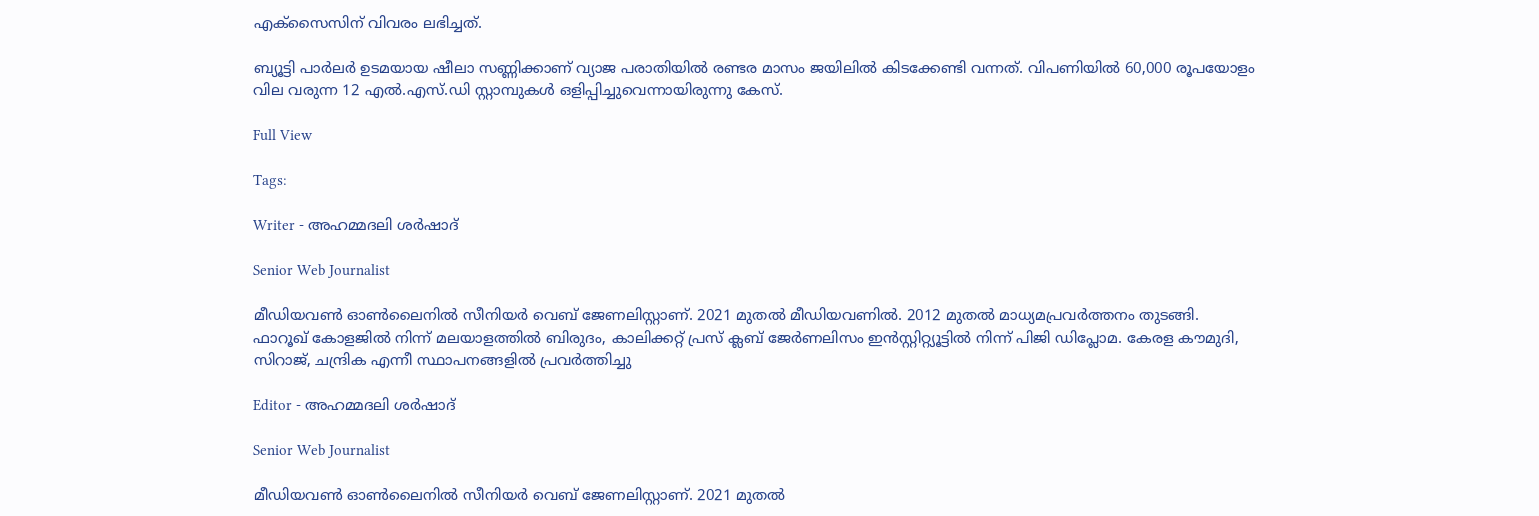എക്‌സൈസിന് വിവരം ലഭിച്ചത്.

ബ്യൂട്ടി പാർലർ ഉടമയായ ഷീലാ സണ്ണിക്കാണ് വ്യാജ പരാതിയിൽ രണ്ടര മാസം ജയിലിൽ കിടക്കേണ്ടി വന്നത്. വിപണിയിൽ 60,000 രൂപയോളം വില വരുന്ന 12 എൽ.എസ്.ഡി സ്റ്റാമ്പുകൾ ഒളിപ്പിച്ചുവെന്നായിരുന്നു കേസ്.

Full View

Tags:

Writer - അഹമ്മദലി ശര്‍ഷാദ്

Senior Web Journalist

മീഡിയവൺ ഓൺലൈനിൽ സീനിയർ വെബ് ജേണലിസ്റ്റാണ്. 2021 മുതൽ മീഡിയവണിൽ. 2012 മുതൽ മാധ്യമപ്രവർത്തനം തുടങ്ങി. ഫാറൂഖ് കോളജിൽ നിന്ന് മലയാളത്തിൽ ബിരുദം, കാലിക്കറ്റ് പ്രസ് ക്ലബ് ജേർണലിസം ഇൻസ്റ്റിറ്റ്യൂട്ടിൽ നിന്ന് പിജി ഡിപ്ലോമ. കേരള കൗമുദി, സിറാജ്, ചന്ദ്രിക എന്നീ സ്ഥാപനങ്ങളിൽ പ്രവർത്തിച്ചു

Editor - അഹമ്മദലി ശര്‍ഷാദ്

Senior Web Journalist

മീഡിയവൺ ഓൺലൈനിൽ സീനിയർ വെബ് ജേണലിസ്റ്റാണ്. 2021 മുതൽ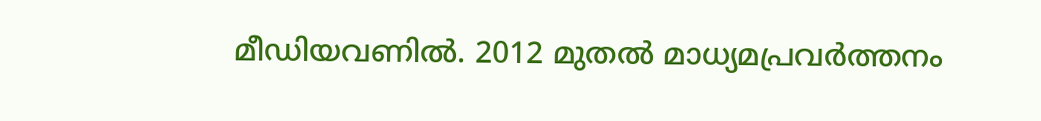മീഡിയവണിൽ. 2012 മുതൽ മാധ്യമപ്രവർത്തനം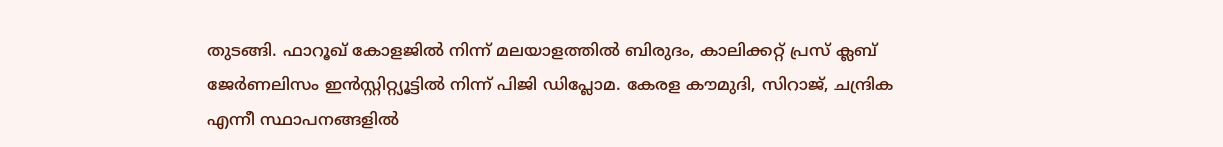തുടങ്ങി. ഫാറൂഖ് കോളജിൽ നിന്ന് മലയാളത്തിൽ ബിരുദം, കാലിക്കറ്റ് പ്രസ് ക്ലബ് ജേർണലിസം ഇൻസ്റ്റിറ്റ്യൂട്ടിൽ നിന്ന് പിജി ഡിപ്ലോമ. കേരള കൗമുദി, സിറാജ്, ചന്ദ്രിക എന്നീ സ്ഥാപനങ്ങളിൽ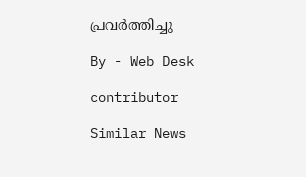പ്രവർത്തിച്ചു

By - Web Desk

contributor

Similar News